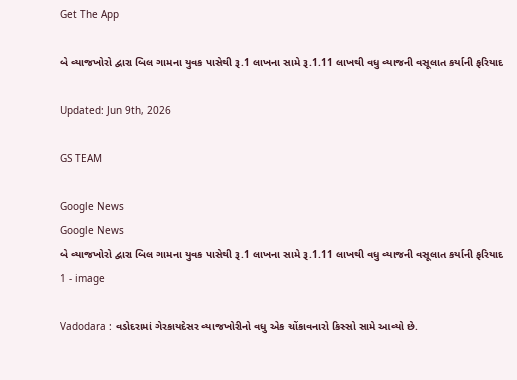Get The App

બે વ્યાજખોરો દ્વારા બિલ ગામના યુવક પાસેથી રૂ.1 લાખના સામે રૂ.1.11 લાખથી વધુ વ્યાજની વસૂલાત કર્યાની ફરિયાદ

Updated: Jun 9th, 2026

GS TEAM

Google News
Google News
બે વ્યાજખોરો દ્વારા બિલ ગામના યુવક પાસેથી રૂ.1 લાખના સામે રૂ.1.11 લાખથી વધુ વ્યાજની વસૂલાત કર્યાની ફરિયાદ 1 - image

Vadodara : વડોદરામાં ગેરકાયદેસર વ્યાજખોરીનો વધુ એક ચોંકાવનારો કિસ્સો સામે આવ્યો છે.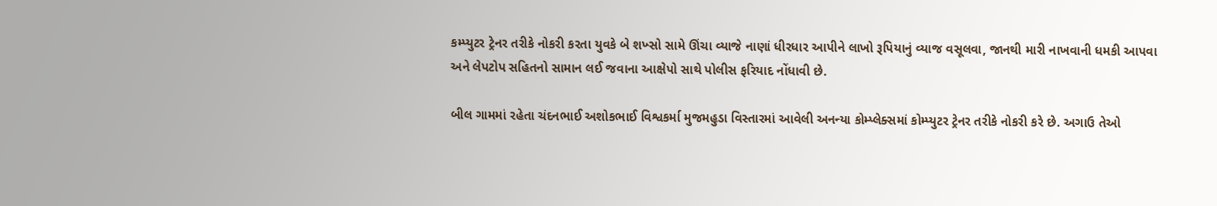કમ્પ્યુટર ટ્રેનર તરીકે નોકરી કરતા યુવકે બે શખ્સો સામે ઊંચા વ્યાજે નાણાં ધીરધાર આપીને લાખો રૂપિયાનું વ્યાજ વસૂલવા, જાનથી મારી નાખવાની ધમકી આપવા અને લેપટોપ સહિતનો સામાન લઈ જવાના આક્ષેપો સાથે પોલીસ ફરિયાદ નોંધાવી છે.

બીલ ગામમાં રહેતા ચંદનભાઈ અશોકભાઈ વિશ્વકર્મા મુજમહુડા વિસ્તારમાં આવેલી અનન્યા કોમ્પ્લેક્સમાં કોમ્પ્યુટર ટ્રેનર તરીકે નોકરી કરે છે. અગાઉ તેઓ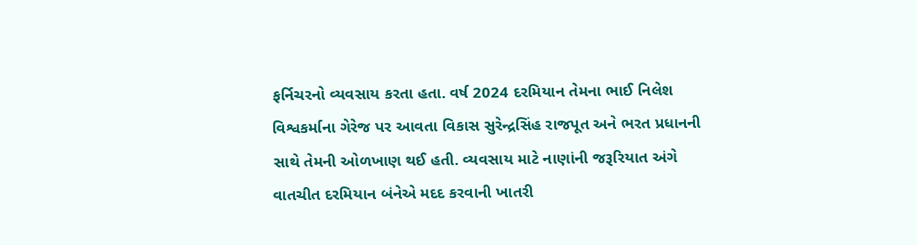ફર્નિચરનો વ્યવસાય કરતા હતા. વર્ષ 2024 દરમિયાન તેમના ભાઈ નિલેશ વિશ્વકર્માના ગેરેજ પર આવતા વિકાસ સુરેન્દ્રસિંહ રાજપૂત અને ભરત પ્રધાનની સાથે તેમની ઓળખાણ થઈ હતી. વ્યવસાય માટે નાણાંની જરૂરિયાત અંગે વાતચીત દરમિયાન બંનેએ મદદ કરવાની ખાતરી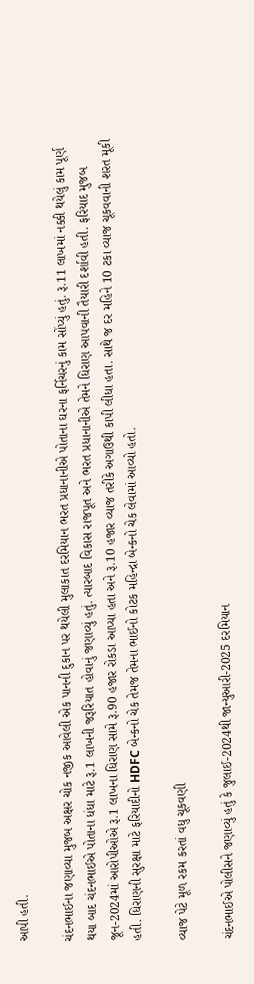આપી હતી.

ચંદનભાઈના જણાવ્યા મુજબ અક્ષર ચોક નજીક આવેલી એક પાનની દુકાન પર થયેલી મુલાકાત દરમિયાન ભરત પ્રધાનાનીએ પોતાના ઘરના ફર્નિચરનું કામ સોંપ્યું હતું. રૂ.11 લાખમાં નક્કી થયેલું કામ પૂર્ણ થયા બાદ ચંદનભાઈએ પોતાના ધંધા માટે રૂ.1 લાખની જરૂરિયાત હોવાનું જણાવ્યું હતું. ત્યારબાદ વિકાસ રાજપૂત અને ભરત પ્રધાનાનીએ તેમને ધિરાણ આપવાની તૈયારી દર્શાવી હતી. ફરિયાદ મુજબ જૂન-2024માં આરોપીઓએ રૂ.1 લાખના ધિરાણ સામે રૂ.90 હજાર રોકડા આપ્યા હતા અને રૂ.10 હજાર વ્યાજ તરીકે અગાઉથી કાપી લીધા હતા. સાથે જ દર મહિને 10 ટકા વ્યાજ ચૂકવવાની શરત મૂકી હતી. ધિરાણની સુરક્ષા માટે ફરિયાદીનો HDFC બેન્કનો ચેક તેમજ તેમના ભાઈનો કોટક મહિન્દ્રા બેન્કનો ચેક લેવામાં આવ્યો હતો.

વ્યાજ પેટે મૂળ રકમ કરતાં વધુ ચૂકવણી

ચંદનભાઈએ પોલીસને જણાવ્યું હતું કે જુલાઈ-2024થી જાન્યુઆરી-2025 દરમિયાન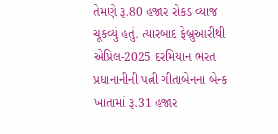તેમણે રૂ.80 હજાર રોકડ વ્યાજ ચૂકવ્યું હતું. ત્યારબાદ ફેબ્રુઆરીથી એપ્રિલ-2025 દરમિયાન ભરત પ્રધાનાનીની પત્ની ગીતાબેનના બેન્ક ખાતામાં રૂ.31 હજાર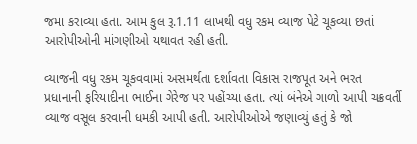જમા કરાવ્યા હતા. આમ કુલ રૂ.1.11 લાખથી વધુ રકમ વ્યાજ પેટે ચૂકવ્યા છતાં આરોપીઓની માંગણીઓ યથાવત રહી હતી.

વ્યાજની વધુ રકમ ચૂકવવામાં અસમર્થતા દર્શાવતા વિકાસ રાજપૂત અને ભરત પ્રધાનાની ફરિયાદીના ભાઈના ગેરેજ પર પહોંચ્યા હતા. ત્યાં બંનેએ ગાળો આપી ચક્રવર્તી વ્યાજ વસૂલ કરવાની ધમકી આપી હતી. આરોપીઓએ જણાવ્યું હતું કે જો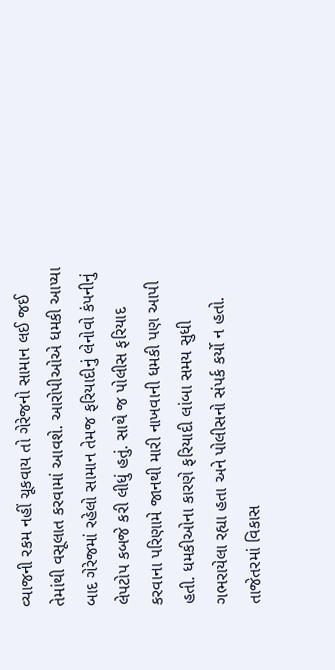વ્યાજની રકમ નહીં ચૂકવાય તો ગેરેજનો સામાન લઈ જઈ તેમાંથી વસૂલાત કરવામાં આવશે. આરોપીઓએ ધમકી આપ્યા બાદ ગેરેજમાં રહેલો સામાન તેમજ ફરિયાદીનું લેનોવો કંપનીનું લેપટોપ કબજે કરી લીધું હતું. સાથે જ પોલીસ ફરિયાદ કરવાના પરિણામે જાનથી મારી નાખવાની ધમકી પણ આપી હતી. ધમકીઓના કારણે ફરિયાદી લાંબા સમય સુધી ગભરાયેલા રહ્યા હતા અને પોલીસનો સંપર્ક કર્યો ન હતો. તાજેતરમાં વિકાસ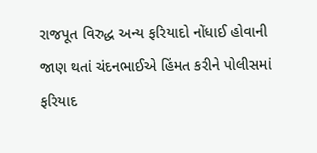રાજપૂત વિરુદ્ધ અન્ય ફરિયાદો નોંધાઈ હોવાની જાણ થતાં ચંદનભાઈએ હિંમત કરીને પોલીસમાં ફરિયાદ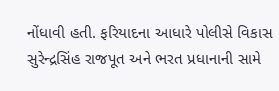નોંધાવી હતી. ફરિયાદના આધારે પોલીસે વિકાસ સુરેન્દ્રસિંહ રાજપૂત અને ભરત પ્રધાનાની સામે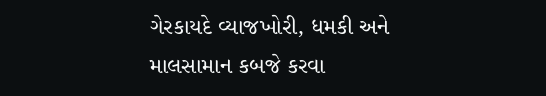ગેરકાયદે વ્યાજખોરી, ધમકી અને માલસામાન કબજે કરવા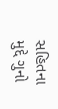સહિતના મુદ્દે ગુનો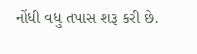નોંધી વધુ તપાસ શરૂ કરી છે.